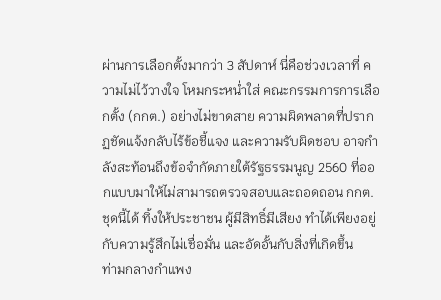ผ่านการเลือกตั้งมากว่า 3 สัปดาห์ นี่คือช่วงเวลาที่ ความไม่ไว้วางใจ โหมกระหน่ำใส่ คณะกรรมการการเลือกตั้ง (กกต.) อย่างไม่ขาดสาย ความผิดพลาดที่ปรากฏชัดแจ้งกลับไร้ข้อชี้แจง และความรับผิดชอบ อาจกำลังสะท้อนถึงข้อจำกัดภายใต้รัฐธรรมนูญ 2560 ที่ออกแบบมาให้ไม่สามารถตรวจสอบและถอดถอน กกต.ชุดนี้ได้ ทิ้งให้ประชาชน ผู้มีสิทธิ์มีเสียง ทำได้เพียงอยู่กับความรู้สึกไม่เชื่อมั่น และอัดอั้นกับสิ่งที่เกิดขึ้น
ท่ามกลางกำแพง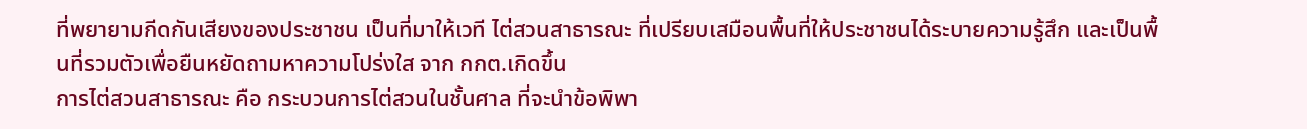ที่พยายามกีดกันเสียงของประชาชน เป็นที่มาให้เวที ไต่สวนสาธารณะ ที่เปรียบเสมือนพื้นที่ให้ประชาชนได้ระบายความรู้สึก และเป็นพื้นที่รวมตัวเพื่อยืนหยัดถามหาความโปร่งใส จาก กกต.เกิดขึ้น
การไต่สวนสาธารณะ คือ กระบวนการไต่สวนในชั้นศาล ที่จะนำข้อพิพา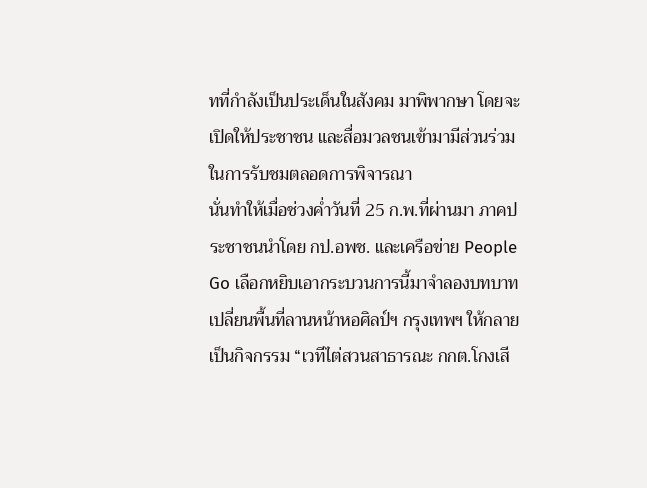ทที่กำลังเป็นประเด็นในสังคม มาพิพากษา โดยจะเปิดให้ประชาชน และสื่อมวลชนเข้ามามีส่วนร่วมในการรับชมตลอดการพิจารณา
นั่นทำให้เมื่อช่วงค่ำวันที่ 25 ก.พ.ที่ผ่านมา ภาคประชาชนนำโดย กป.อพช. และเครือข่าย People Go เลือกหยิบเอากระบวนการนี้มาจำลองบทบาท เปลี่ยนพื้นที่ลานหน้าหอศิลป์ฯ กรุงเทพฯ ให้กลายเป็นกิจกรรม “เวทีไต่สวนสาธารณะ กกต.โกงเสี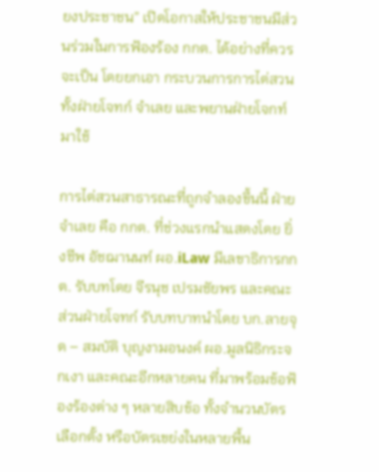ยงประชาชน” เปิดโอกาสให้ประชาชนมีส่วนร่วมในการฟ้องร้อง กกต. ได้อย่างที่ควรจะเป็น โดยยกเอา กระบวนการการไต่สวน ทั้งฝ่ายโจทก์ จำเลย และพยานฝ่ายโจกท์ มาใช้

การไต่สวนสาธารณะที่ถูกจำลองขึ้นนี้ ฝ่ายจำเลย คือ กกต. ที่ช่วงแรกนำแสดงโดย ยิ่งชีพ อัชฌานนท์ ผอ.iLaw มีเลขาธิการกกต. รับบทโดย จีรนุช เปรมชัยพร และคณะ
ส่วนฝ่ายโจทก์ รับบทบาทนำโดย บก.ลายจุด – สมบัติ บุญงามอนงค์ ผอ.มูลนิธิกระจกเงา และคณะอีกหลายคน ที่มาพร้อมข้อฟ้องร้องต่าง ๆ หลายสิบข้อ ทั้งจำนวนบัตรเลือกตั้ง หรือบัตรเขย่งในหลายพื้น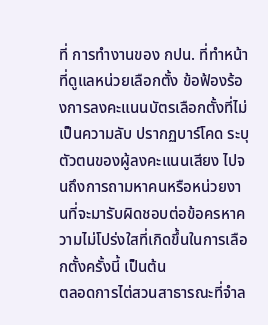ที่ การทำงานของ กปน. ที่ทำหน้าที่ดูแลหน่วยเลือกตั้ง ข้อฟ้องร้องการลงคะแนนบัตรเลือกตั้งที่ไม่เป็นความลับ ปรากฏบาร์โคด ระบุตัวตนของผู้ลงคะแนนเสียง ไปจนถึงการถามหาคนหรือหน่วยงานที่จะมารับผิดชอบต่อข้อครหาความไม่โปร่งใสที่เกิดขึ้นในการเลือกตั้งครั้งนี้ เป็นต้น
ตลอดการไต่สวนสาธารณะที่จำล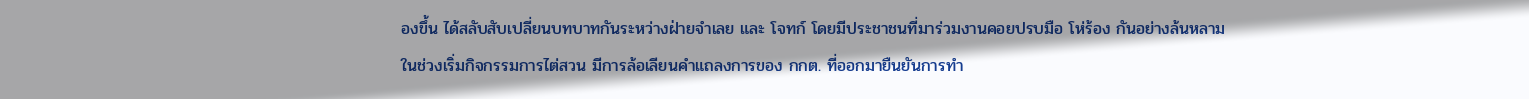องขึ้น ได้สลับสับเปลี่ยนบทบาทกันระหว่างฝ่ายจำเลย และ โจทก์ โดยมีประชาชนที่มาร่วมงานคอยปรบมือ โห่ร้อง กันอย่างล้นหลาม
ในช่วงเริ่มกิจกรรมการไต่สวน มีการล้อเลียนคำแถลงการของ กกต. ที่ออกมายืนยันการทำ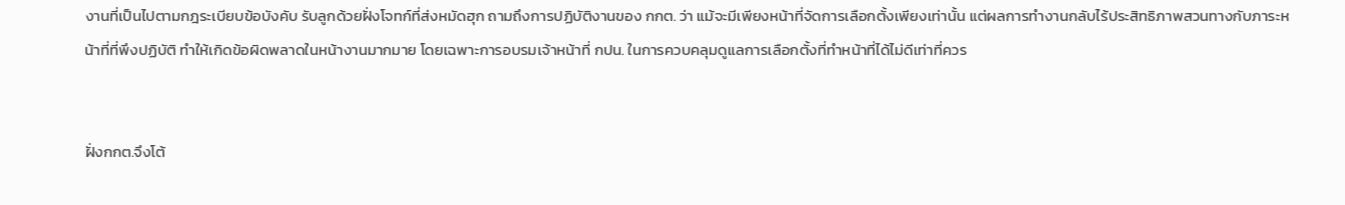งานที่เป็นไปตามกฎระเบียบข้อบังคับ รับลูกด้วยฝั่งโจทก์ที่ส่งหมัดฮุก ถามถึงการปฏิบัติงานของ กกต. ว่า แม้จะมีเพียงหน้าที่จัดการเลือกตั้งเพียงเท่านั้น แต่ผลการทำงานกลับไร้ประสิทธิภาพสวนทางกับภาระหน้าที่ที่พึงปฏิบัติ ทำให้เกิดข้อผิดพลาดในหน้างานมากมาย โดยเฉพาะการอบรมเจ้าหน้าที่ กปน. ในการควบคลุมดูแลการเลือกตั้งที่ทำหน้าที่ได้ไม่ดีเท่าที่ควร


ฝั่งกกต.จึงโต้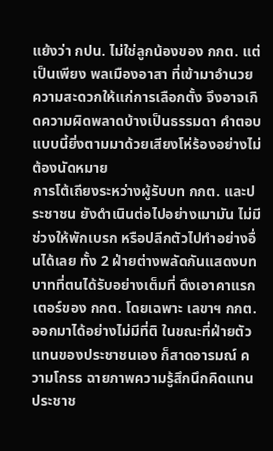แย้งว่า กปน. ไม่ใช่ลูกน้องของ กกต. แต่เป็นเพียง พลเมืองอาสา ที่เข้ามาอำนวยความสะดวกให้แก่การเลือกตั้ง จึงอาจเกิดความผิดพลาดบ้างเป็นธรรมดา คำตอบแบบนี้ยิ่งตามมาด้วยเสียงโห่ร้องอย่างไม่ต้องนัดหมาย
การโต้เถียงระหว่างผู้รับบท กกต. และประชาชน ยังดำเนินต่อไปอย่างเมามัน ไม่มีช่วงให้พักเบรก หรือปลีกตัวไปทำอย่างอื่นได้เลย ทั้ง 2 ฝ่ายต่างพลัดกันแสดงบทบาทที่ตนได้รับอย่างเต็มที่ ดึงเอาคาแรกเตอร์ของ กกต. โดยเฉพาะ เลขาฯ กกต. ออกมาได้อย่างไม่มีที่ติ ในขณะที่ฝ่ายตัวแทนของประชาชนเอง ก็สาดอารมณ์ ความโกรธ ฉายภาพความรู้สึกนึกคิดแทนประชาช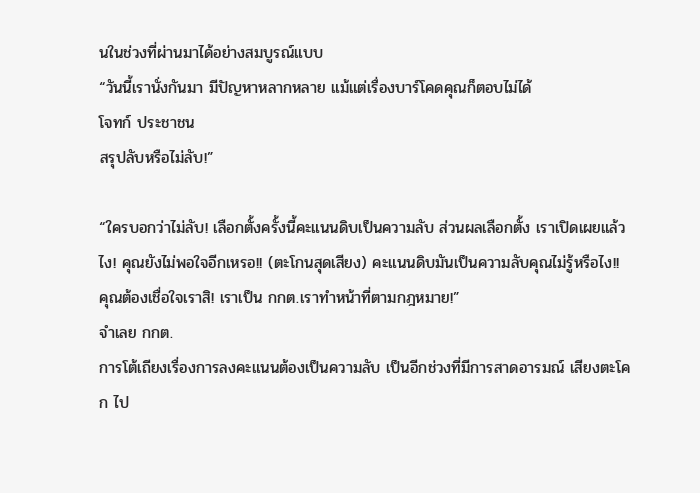นในช่วงที่ผ่านมาได้อย่างสมบูรณ์แบบ
“วันนี้เรานั่งกันมา มีปัญหาหลากหลาย แม้แต่เรื่องบาร์โคดคุณก็ตอบไม่ได้
โจทก์ ประชาชน
สรุปลับหรือไม่ลับ!”

“ใครบอกว่าไม่ลับ! เลือกตั้งครั้งนี้คะแนนดิบเป็นความลับ ส่วนผลเลือกตั้ง เราเปิดเผยแล้วไง! คุณยังไม่พอใจอีกเหรอ!! (ตะโกนสุดเสียง) คะแนนดิบมันเป็นความลับคุณไม่รู้หรือไง!! คุณต้องเชื่อใจเราสิ! เราเป็น กกต.เราทำหน้าที่ตามกฎหมาย!”
จำเลย กกต.
การโต้เถียงเรื่องการลงคะแนนต้องเป็นความลับ เป็นอีกช่วงที่มีการสาดอารมณ์ เสียงตะโคก ไป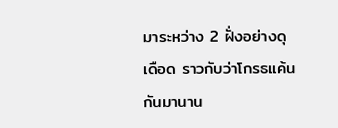มาระหว่าง 2 ฝั่งอย่างดุเดือด ราวกับว่าโกรธแค้นกันมานาน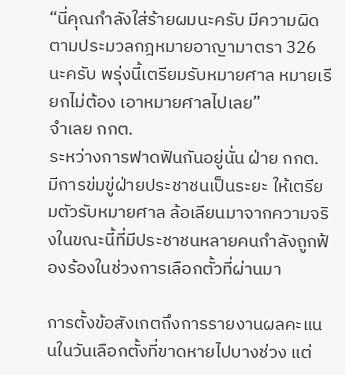“นี่คุณกำลังใส่ร้ายผมนะครับ มีความผิดตามประมวลกฎหมายอาญามาตรา 326 นะครับ พรุ่งนี้เตรียมรับหมายศาล หมายเรียกไม่ต้อง เอาหมายศาลไปเลย”
จำเลย กกต.
ระหว่างการฟาดฟันกันอยู่นั่น ฝ่าย กกต. มีการข่มขู่ฝ่ายประชาชนเป็นระยะ ให้เตรียมตัวรับหมายศาล ล้อเลียนมาจากความจริงในขณะนี้ที่มีประชาชนหลายคนกำลังถูกฟ้องร้องในช่วงการเลือกตั้วที่ผ่านมา

การตั้งข้อสังเกตถึงการรายงานผลคะแนนในวันเลือกตั้งที่ขาดหายไปบางช่วง แต่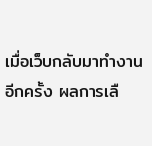เมื่อเว็บกลับมาทำงานอีกครั้ง ผลการเลื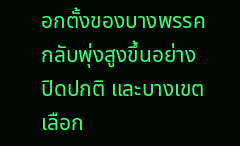อกตั้งของบางพรรคกลับพุ่งสูงขึ้นอย่างปิดปกติ และบางเขตเลือก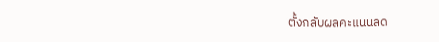ตั้งกลับผลคะแนนลด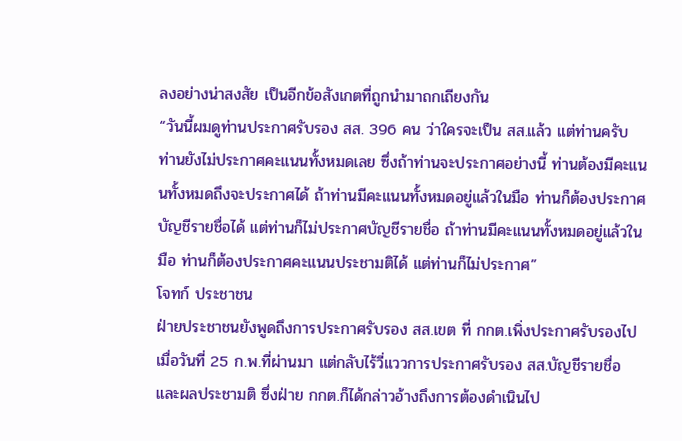ลงอย่างน่าสงสัย เป็นอีกข้อสังเกตที่ถูกนำมาถกเถียงกัน
“วันนี้ผมดูท่านประกาศรับรอง สส. 396 คน ว่าใครจะเป็น สส.แล้ว แต่ท่านครับ ท่านยังไม่ประกาศคะแนนทั้งหมดเลย ซึ่งถ้าท่านจะประกาศอย่างนี้ ท่านต้องมีคะแนนทั้งหมดถึงจะประกาศได้ ถ้าท่านมีคะแนนทั้งหมดอยู่แล้วในมือ ท่านก็ต้องประกาศบัญชีรายชื่อได้ แต่ท่านก็ไม่ประกาศบัญชีรายชื่อ ถ้าท่านมีคะแนนทั้งหมดอยู่แล้วในมือ ท่านก็ต้องประกาศคะแนนประชามติได้ แต่ท่านก็ไม่ประกาศ”
โจทก์ ประชาชน
ฝ่ายประชาชนยังพูดถึงการประกาศรับรอง สส.เขต ที่ กกต.เพิ่งประกาศรับรองไปเมื่อวันที่ 25 ก.พ.ที่ผ่านมา แต่กลับไร้วี่แววการประกาศรับรอง สส.บัญชีรายชื่อ และผลประชามติ ซึ่งฝ่าย กกต.ก็ได้กล่าวอ้างถึงการต้องดำเนินไป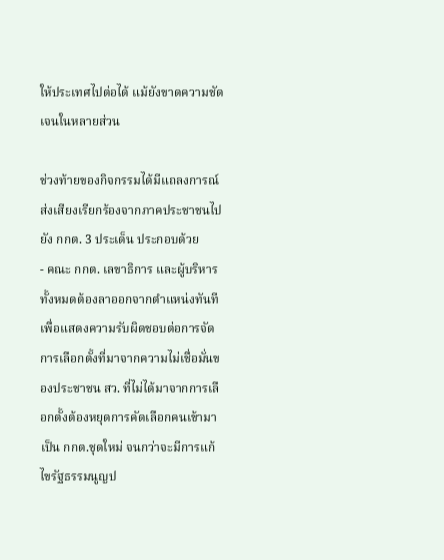ให้ประเทศไปต่อได้ แม้ยังขาดความชัดเจนในหลายส่วน

ช่วงท้ายของกิจกรรมได้มีแถลงการณ์ส่งเสียงเรียกร้องจากภาคประชาชนไปยัง กกต. 3 ประเด็น ประกอบด้วย
- คณะ กกต. เลขาธิการ และผู้บริหารทั้งหมดต้องลาออกจากตำแหน่งทันที เพื่อแสดงความรับผิดชอบต่อการจัดการเลือกตั้งที่มาจากความไม่เชื่อมั่นของประชาชน สว. ที่ไม่ได้มาจากการเลือกตั้งต้องหยุดการคัดเลือกคนเข้ามาเป็น กกต.ชุดใหม่ จนกว่าจะมีการแก้ไขรัฐธรรมนูญป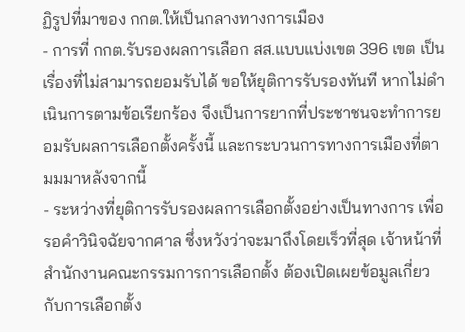ฏิรูปที่มาของ กกต.ให้เป็นกลางทางการเมือง
- การที่ กกต.รับรองผลการเลือก สส.แบบแบ่งเขต 396 เขต เป็นเรื่องที่ไม่สามารถยอมรับได้ ขอให้ยุติการรับรองทันที หากไม่ดำเนินการตามข้อเรียกร้อง จึงเป็นการยากที่ประชาชนจะทำการยอมรับผลการเลือกตั้งครั้งนี้ และกระบวนการทางการเมืองที่ตามมมาหลังจากนี้
- ระหว่างที่ยุติการรับรองผลการเลือกตั้งอย่างเป็นทางการ เพื่อรอคำวินิจฉัยจากศาล ซึ่งหวังว่าจะมาถึงโดยเร็วที่สุด เจ้าหน้าที่สำนักงานคณะกรรมการการเลือกตั้ง ต้องเปิดเผยข้อมูลเกี่ยวกับการเลือกตั้ง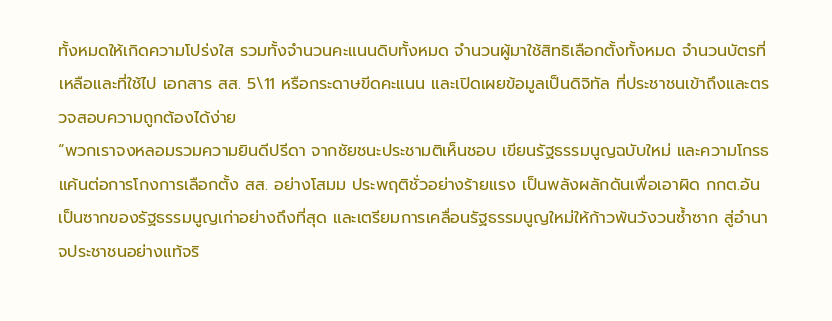ทั้งหมดให้เกิดความโปร่งใส รวมทั้งจำนวนคะแนนดิบทั้งหมด จำนวนผู้มาใช้สิทธิเลือกตั้งทั้งหมด จำนวนบัตรที่เหลือและที่ใช้ไป เอกสาร สส. 5\11 หรือกระดาษขีดคะแนน และเปิดเผยข้อมูลเป็นดิจิทัล ที่ประชาชนเข้าถึงและตรวจสอบความถูกต้องได้ง่าย
“พวกเราจงหลอมรวมความยินดีปรีดา จากชัยชนะประชามติเห็นชอบ เขียนรัฐธรรมนูญฉบับใหม่ และความโกรธแค้นต่อการโกงการเลือกตั้ง สส. อย่างโสมม ประพฤติชั่วอย่างร้ายแรง เป็นพลังผลักดันเพื่อเอาผิด กกต.อันเป็นซากของรัฐธรรมนูญเก่าอย่างถึงที่สุด และเตรียมการเคลื่อนรัฐธรรมนูญใหม่ให้ก้าวพ้นวังวนซ้ำซาก สู่อำนาจประชาชนอย่างแท้จริ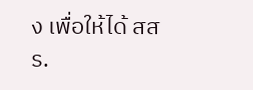ง เพื่อให้ได้ สสร.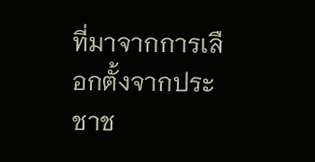ที่มาจากการเลือกตั้งจากประชาช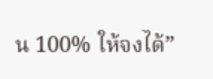น 100% ให้จงได้”